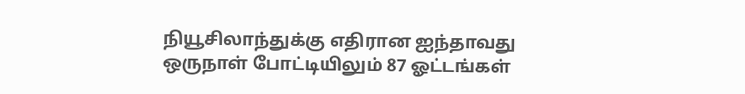நியூசிலாந்துக்கு எதிரான ஐந்தாவது ஒருநாள் போட்டியிலும் 87 ஓட்டங்கள்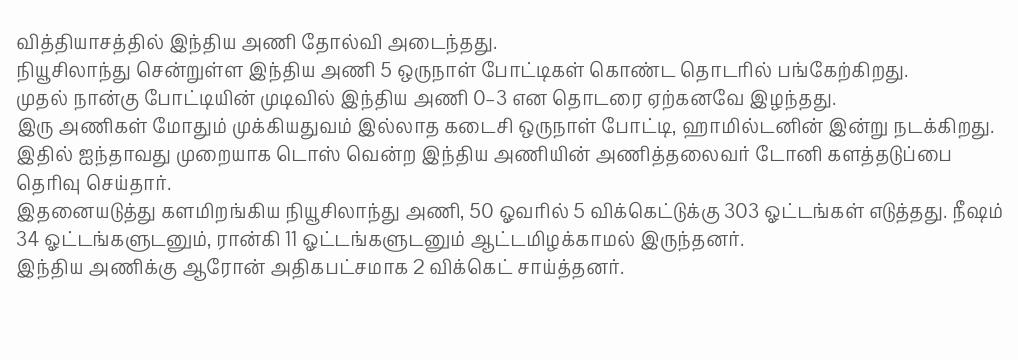வித்தியாசத்தில் இந்திய அணி தோல்வி அடைந்தது.
நியூசிலாந்து சென்றுள்ள இந்திய அணி 5 ஒருநாள் போட்டிகள் கொண்ட தொடரில் பங்கேற்கிறது.
முதல் நான்கு போட்டியின் முடிவில் இந்திய அணி 0–3 என தொடரை ஏற்கனவே இழந்தது.
இரு அணிகள் மோதும் முக்கியதுவம் இல்லாத கடைசி ஒருநாள் போட்டி, ஹாமில்டனின் இன்று நடக்கிறது.
இதில் ஐந்தாவது முறையாக டொஸ் வென்ற இந்திய அணியின் அணித்தலைவர் டோனி களத்தடுப்பை தெரிவு செய்தார்.
இதனையடுத்து களமிறங்கிய நியூசிலாந்து அணி, 50 ஓவரில் 5 விக்கெட்டுக்கு 303 ஓட்டங்கள் எடுத்தது. நீஷம் 34 ஓட்டங்களுடனும், ரான்கி 11 ஓட்டங்களுடனும் ஆட்டமிழக்காமல் இருந்தனர்.
இந்திய அணிக்கு ஆரோன் அதிகபட்சமாக 2 விக்கெட் சாய்த்தனர்.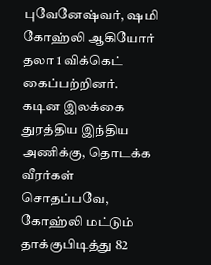புவேனேஷ்வர், ஷமி கோஹ்லி ஆகியோர் தலா 1 விக்கெட் கைப்பற்றினர்.
கடின இலக்கை துரத்திய இந்திய அணிக்கு, தொடக்க வீரர்கள் சொதப்பவே, கோஹ்லி மட்டும் தாக்குபிடித்து 82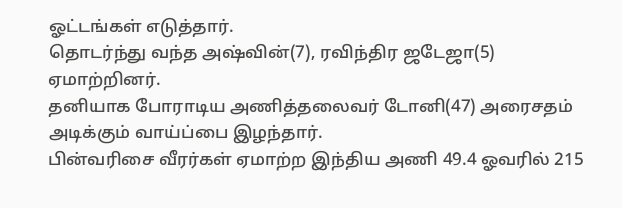ஓட்டங்கள் எடுத்தார்.
தொடர்ந்து வந்த அஷ்வின்(7), ரவிந்திர ஜடேஜா(5) ஏமாற்றினர்.
தனியாக போராடிய அணித்தலைவர் டோனி(47) அரைசதம் அடிக்கும் வாய்ப்பை இழந்தார்.
பின்வரிசை வீரர்கள் ஏமாற்ற இந்திய அணி 49.4 ஓவரில் 215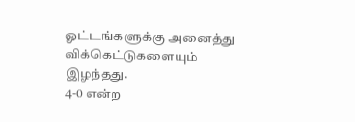ஓட்டங்களுக்கு அனைத்து விக்கெட்டுகளையும் இழந்தது.
4-0 என்ற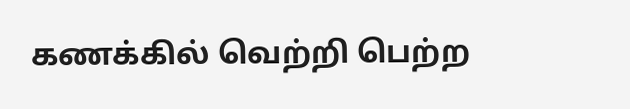கணக்கில் வெற்றி பெற்ற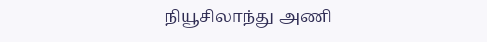நியூசிலாந்து அணி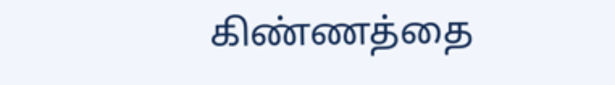கிண்ணத்தை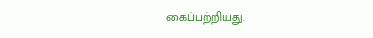கைப்பற்றியது.